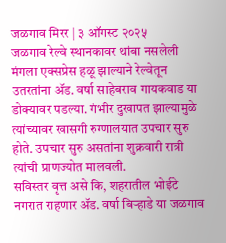जळगाव मिरर | ३ ऑगस्ट २०२५
जळगाव रेल्वे स्थानकावर थांबा नसलेली मंगला एक्सप्रेस हळू झाल्याने रेल्वेतून उतरतांना ॲड. वर्षा साहेबराव गायकवाड या डोक्यावर पडल्या. गंभीर दुखापत झाल्यामुळे त्यांच्यावर खासगी रुग्णालयात उपचार सुरु होते. उपचार सुरु असतांना शुक्रवारी रात्री त्यांची प्राणज्योत मालवली.
सविस्तर वृत्त असे कि, शहरातील भोईटे नगरात राहणार ॲड. वर्षा बिऱ्हाडे या जळगाव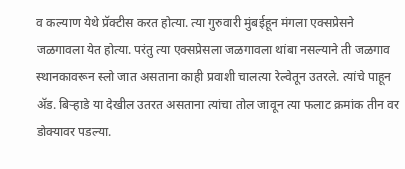व कल्याण येथे प्रॅक्टीस करत होत्या. त्या गुरुवारी मुंबईहून मंगला एक्सप्रेसने जळगावला येत होत्या. परंतु त्या एक्सप्रेसला जळगावला थांबा नसल्याने ती जळगाव स्थानकावरून स्लो जात असताना काही प्रवाशी चालत्या रेल्वेतून उतरले. त्यांचे पाहून ॲड. बिऱ्हाडे या देखील उतरत असताना त्यांचा तोल जावून त्या फलाट क्रमांक तीन वर डोक्यावर पडल्या.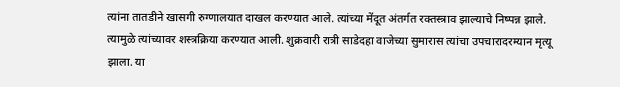त्यांना तातडीने खासगी रुग्णालयात दाखल करण्यात आले. त्यांच्या मेंदूत अंतर्गत रक्तस्त्राव झाल्याचे निष्पन्न झाले. त्यामुळे त्यांच्यावर शस्त्रक्रिया करण्यात आली. शुक्रवारी रात्री साडेदहा वाजेच्या सुमारास त्यांचा उपचारादरम्यान मृत्यू झाला. या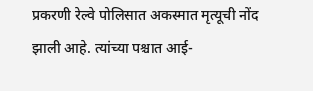प्रकरणी रेल्वे पोलिसात अकस्मात मृत्यूची नोंद झाली आहे. त्यांच्या पश्चात आई-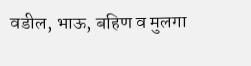वडील, भाऊ, बहिण व मुलगा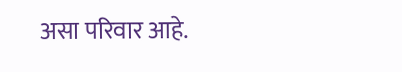असा परिवार आहे.